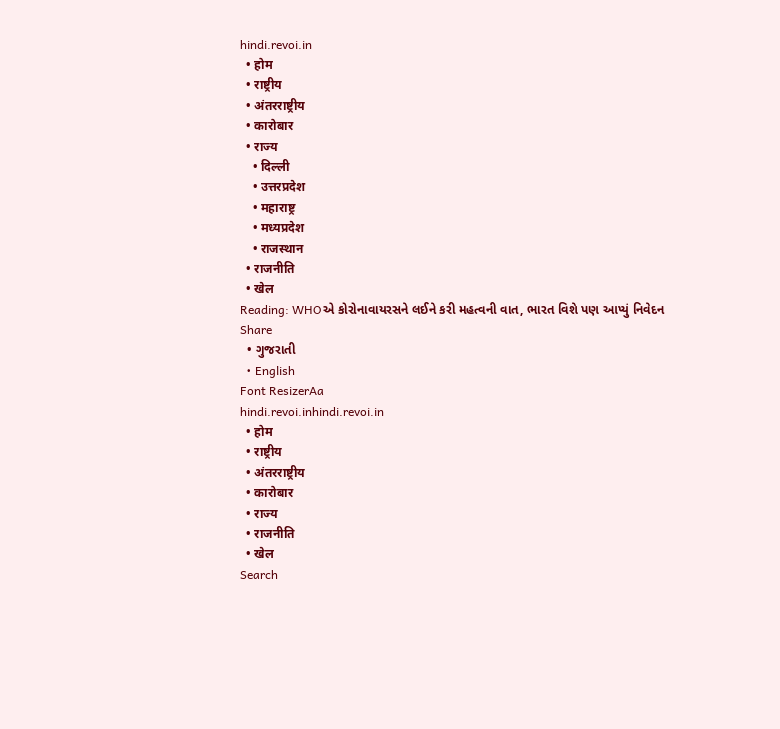hindi.revoi.in
  • होम
  • राष्ट्रीय
  • अंतरराष्ट्रीय
  • कारोबार
  • राज्य
    • दिल्ली
    • उत्तरप्रदेश
    • महाराष्ट्र
    • मध्यप्रदेश
    • राजस्थान
  • राजनीति
  • खेल
Reading: WHOએ કોરોનાવાયરસને લઈને કરી મહત્વની વાત, ભારત વિશે પણ આપ્યું નિવેદન
Share
  • ગુજરાતી
  • English
Font ResizerAa
hindi.revoi.inhindi.revoi.in
  • होम
  • राष्ट्रीय
  • अंतरराष्ट्रीय
  • कारोबार
  • राज्य
  • राजनीति
  • खेल
Search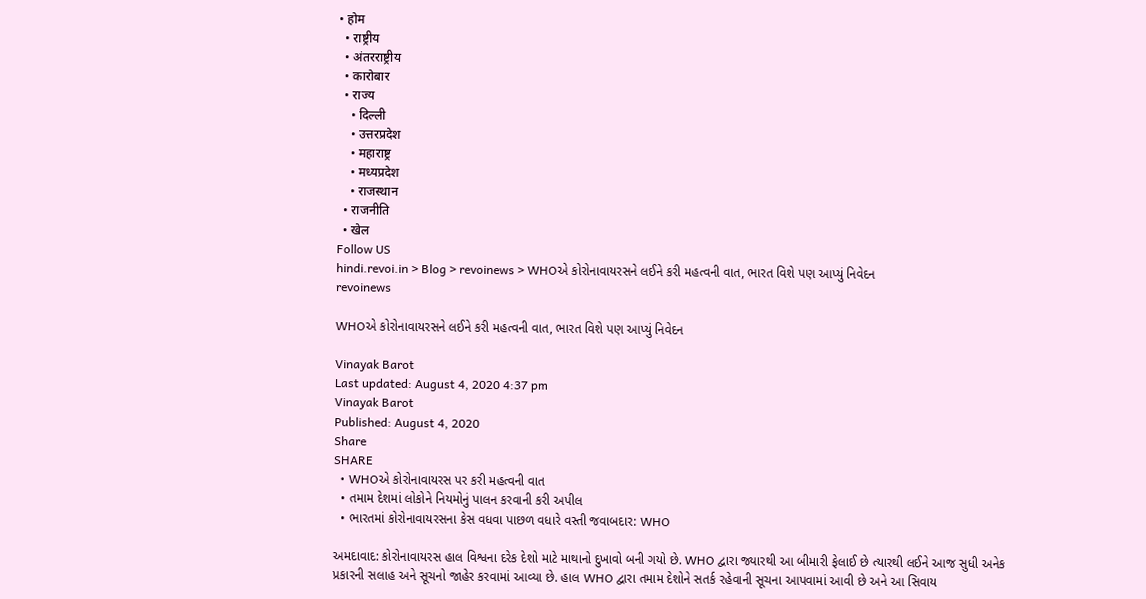• होम
  • राष्ट्रीय
  • अंतरराष्ट्रीय
  • कारोबार
  • राज्य
    • दिल्ली
    • उत्तरप्रदेश
    • महाराष्ट्र
    • मध्यप्रदेश
    • राजस्थान
  • राजनीति
  • खेल
Follow US
hindi.revoi.in > Blog > revoinews > WHOએ કોરોનાવાયરસને લઈને કરી મહત્વની વાત, ભારત વિશે પણ આપ્યું નિવેદન
revoinews

WHOએ કોરોનાવાયરસને લઈને કરી મહત્વની વાત, ભારત વિશે પણ આપ્યું નિવેદન

Vinayak Barot
Last updated: August 4, 2020 4:37 pm
Vinayak Barot
Published: August 4, 2020
Share
SHARE
  • WHOએ કોરોનાવાયરસ પર કરી મહત્વની વાત
  • તમામ દેશમાં લોકોને નિયમોનું પાલન કરવાની કરી અપીલ
  • ભારતમાં કોરોનાવાયરસના કેસ વધવા પાછળ વધારે વસ્તી જવાબદાર: WHO

અમદાવાદ: કોરોનાવાયરસ હાલ વિશ્વના દરેક દેશો માટે માથાનો દુખાવો બની ગયો છે. WHO દ્વારા જ્યારથી આ બીમારી ફેલાઈ છે ત્યારથી લઈને આજ સુધી અનેક પ્રકારની સલાહ અને સૂચનો જાહેર કરવામાં આવ્યા છે. હાલ WHO દ્વારા તમામ દેશોને સતર્ક રહેવાની સૂચના આપવામાં આવી છે અને આ સિવાય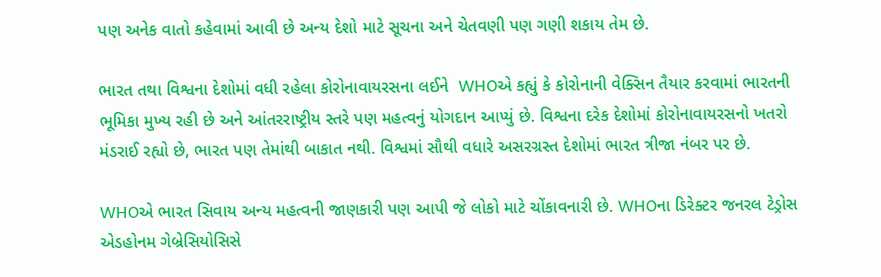પણ અનેક વાતો કહેવામાં આવી છે અન્ય દેશો માટે સૂચના અને ચેતવણી પણ ગણી શકાય તેમ છે.

ભારત તથા વિશ્વના દેશોમાં વધી રહેલા કોરોનાવાયરસના લઈને  WHOએ કહ્યું કે કોરોનાની વેક્સિન તૈયાર કરવામાં ભારતની ભૂમિકા મુખ્ય રહી છે અને આંતરરાષ્ટ્રીય સ્તરે પણ મહત્વનું યોગદાન આપ્યું છે. વિશ્વના દરેક દેશોમાં કોરોનાવાયરસનો ખતરો મંડરાઈ રહ્યો છે, ભારત પણ તેમાંથી બાકાત નથી. વિશ્વમાં સૌથી વધારે અસરગ્રસ્ત દેશોમાં ભારત ત્રીજા નંબર પર છે.

WHOએ ભારત સિવાય અન્ય મહત્વની જાણકારી પણ આપી જે લોકો માટે ચોંકાવનારી છે. WHOના ડિરેક્ટર જનરલ ટેડ્રોસ એડહોનમ ગેબ્રેસિયોસિસે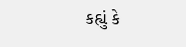કહ્યું કે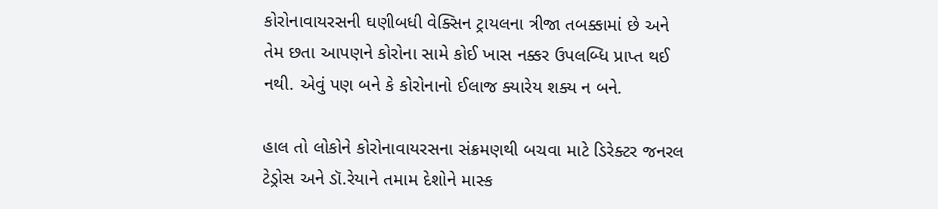કોરોનાવાયરસની ઘણીબધી વેક્સિન ટ્રાયલના ત્રીજા તબક્કામાં છે અને તેમ છતા આપણને કોરોના સામે કોઈ ખાસ નક્કર ઉપલબ્ધિ પ્રાપ્ત થઈ નથી. એવું પણ બને કે કોરોનાનો ઈલાજ ક્યારેય શક્ય ન બને.

હાલ તો લોકોને કોરોનાવાયરસના સંક્રમણથી બચવા માટે ડિરેક્ટર જનરલ ટેડ્રોસ અને ડૉ.રેયાને તમામ દેશોને માસ્ક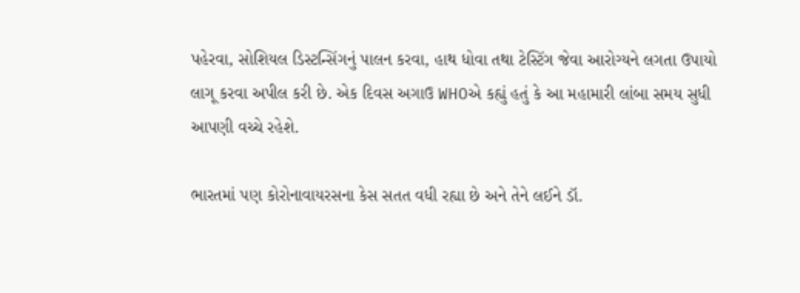પહેરવા, સોશિયલ ડિસ્ટન્સિંગનું પાલન કરવા, હાથ ધોવા તથા ટેસ્ટિંગ જેવા આરોગ્યને લગતા ઉપાયો લાગૂ કરવા અપીલ કરી છે. એક દિવસ અગાઉ WHOએ કહ્યું હતું કે આ મહામારી લાંબા સમય સુધી આપણી વચ્ચે રહેશે.

ભારતમાં પણ કોરોનાવાયરસના કેસ સતત વધી રહ્યા છે અને તેને લઈને ડૉ.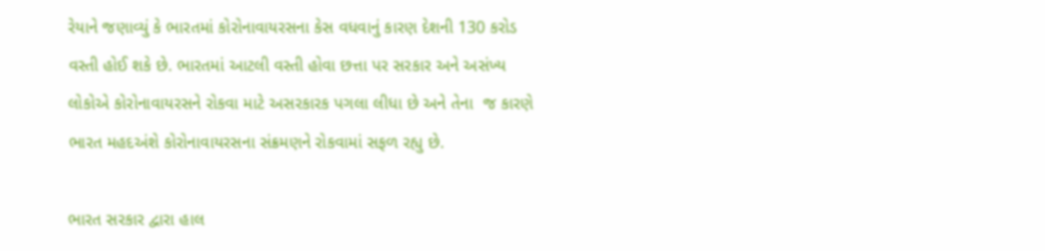રેયાને જણાવ્યું કે ભારતમાં કોરોનાવાયરસના કેસ વધવાનું કારણ દેશની 130 કરોડ વસ્તી હોઈ શકે છે. ભારતમાં આટલી વસ્તી હોવા છત્તા પર સરકાર અને અસંખ્ય લોકોએ કોરોનાવાયરસને રોકવા માટે અસરકારક પગલા લીધા છે અને તેના  જ કારણે ભારત મહદઅંશે કોરોનાવાયરસના સંક્રમણને રોકવામાં સફળ રહ્યુ છે.

ભારત સરકાર દ્વારા હાલ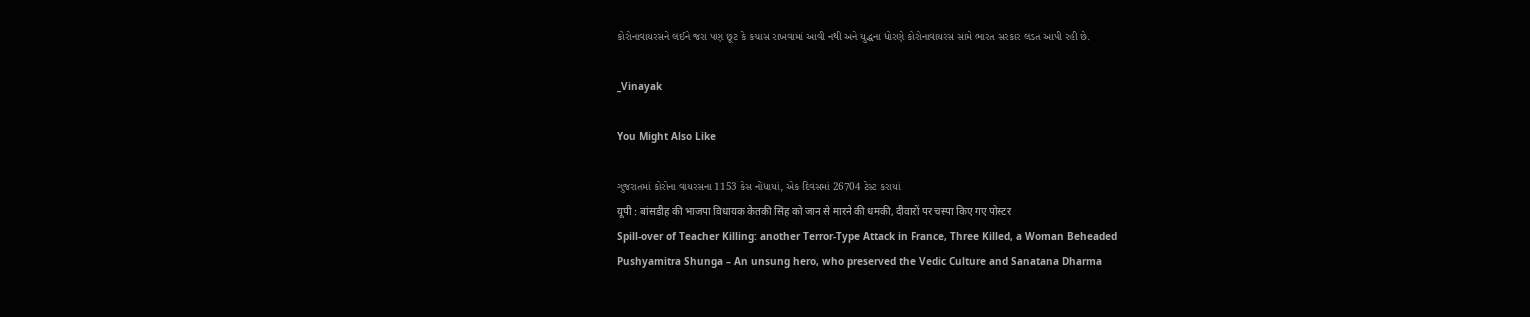કોરોનાવાયરસને લઈને જરા પણ છૂટ કે કચાસ રાખવામાં આવી નથી અને યુદ્ધના ધોરણે કોરોનાવાયરસ સામે ભારત સરકાર લડત આપી રહી છે.

_Vinayak

You Might Also Like

ગુજરાતમાં કોરોના વાયરસના 1153 કેસ નોંધાયાં, એક દિવસમાં 26704 ટેસ્ટ કરાયાં
यूपी : बांसडीह की भाजपा विधायक केतकी सिंह को जान से मारने की धमकी, दीवारों पर चस्पा किए गए पोस्टर
Spill-over of Teacher Killing: another Terror-Type Attack in France, Three Killed, a Woman Beheaded
Pushyamitra Shunga – An unsung hero, who preserved the Vedic Culture and Sanatana Dharma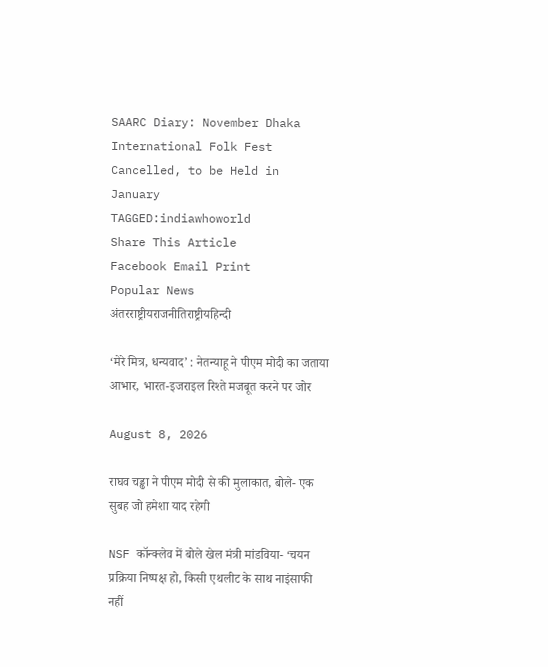SAARC Diary: November Dhaka International Folk Fest Cancelled, to be Held in January
TAGGED:indiawhoworld
Share This Article
Facebook Email Print
Popular News
अंतरराष्ट्रीयराजनीतिराष्ट्रीयहिन्दी

‘मेरे मित्र, धन्यवाद’ : नेतन्याहू ने पीएम मोदी का जताया आभार, भारत-इजराइल रिश्ते मजबूत करने पर जोर

August 8, 2026

राघव चड्ढा ने पीएम मोदी से की मुलाकात, बोले- एक सुबह जो हमेशा याद रहेगी

NSF कॉन्क्लेव में बोले खेल मंत्री मांडविया- ‘चयन प्रक्रिया निष्पक्ष हो, किसी एथलीट के साथ नाइंसाफी नहीं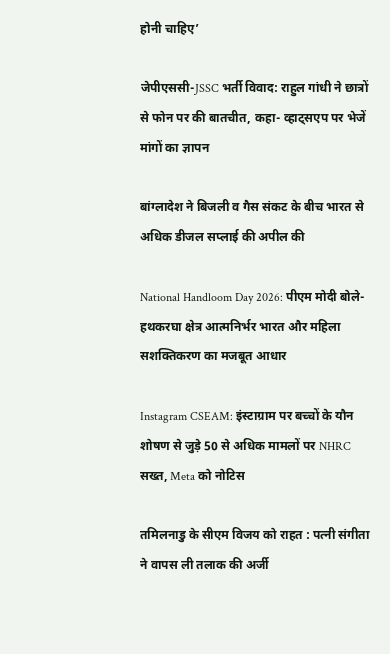होनी चाहिए’

जेपीएससी-JSSC भर्ती विवाद: राहुल गांधी ने छात्रों से फोन पर की बातचीत, कहा- व्हाट्सएप पर भेजें मांगों का ज्ञापन

बांग्लादेश ने बिजली व गैस संकट के बीच भारत से अधिक डीजल सप्लाई की अपील की

National Handloom Day 2026: पीएम मोदी बोले- हथकरघा क्षेत्र आत्मनिर्भर भारत और महिला सशक्तिकरण का मजबूत आधार

Instagram CSEAM: इंस्टाग्राम पर बच्चों के यौन शोषण से जुड़े 50 से अधिक मामलों पर NHRC सख्त, Meta को नोटिस

तमिलनाडु के सीएम विजय को राहत : पत्नी संगीता ने वापस ली तलाक की अर्जी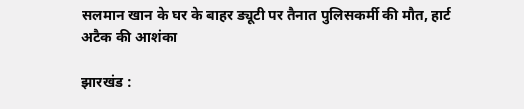सलमान खान के घर के बाहर ड्यूटी पर तैनात पुलिसकर्मी की मौत, हार्ट अटैक की आशंका

झारखंड :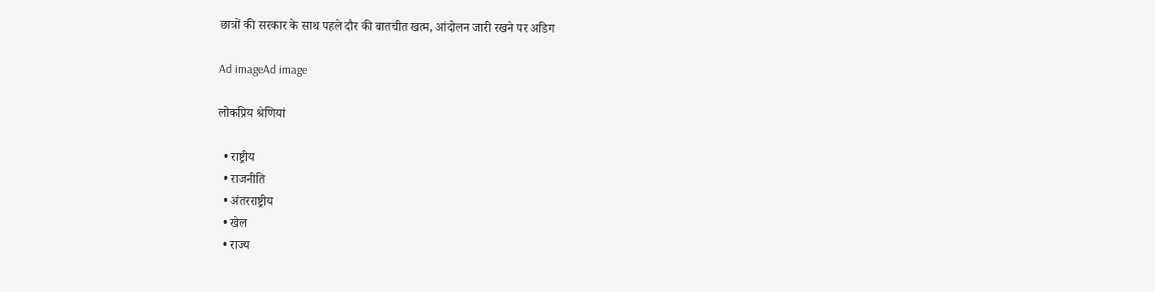छात्रों की सरकार के साथ पहले दौर की बातचीत खत्म, आंदोलन जारी रखने पर अडिग

Ad imageAd image

लोकप्रिय श्रेणियां

  • राष्ट्रीय
  • राजनीति
  • अंतरराष्ट्रीय
  • खेल
  • राज्य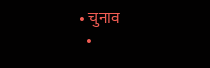• चुनाव
  •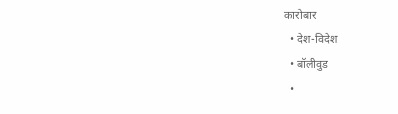कारोबार
  • देश-विदेश
  • बॉलीवुड
  •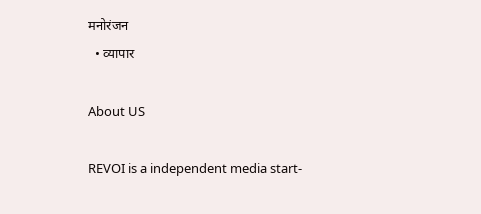मनोरंजन
  • व्यापार

About US

REVOI is a independent media start-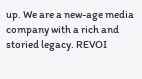up. We are a new-age media company with a rich and storied legacy. REVOI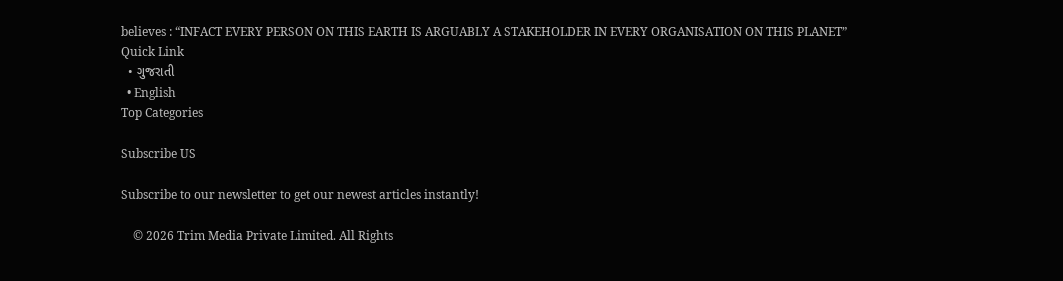believes : “INFACT EVERY PERSON ON THIS EARTH IS ARGUABLY A STAKEHOLDER IN EVERY ORGANISATION ON THIS PLANET”
Quick Link
  • ગુજરાતી
  • English
Top Categories

Subscribe US

Subscribe to our newsletter to get our newest articles instantly!

    © 2026 Trim Media Private Limited. All Rights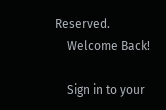Reserved.
    Welcome Back!

    Sign in to your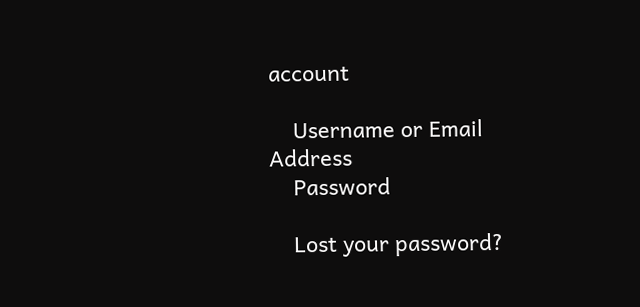account

    Username or Email Address
    Password

    Lost your password?